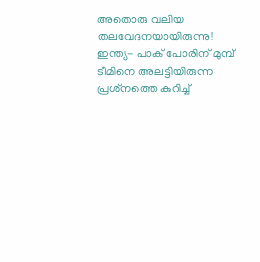അതൊരു വലിയ തലവേദനയായിരുന്നു! ഇന്ത്യ- പാക് പോരിന് മുമ്പ് ടീമിനെ അലട്ടിയിരുന്ന പ്രശ്‌നത്തെ കുറിച്ച്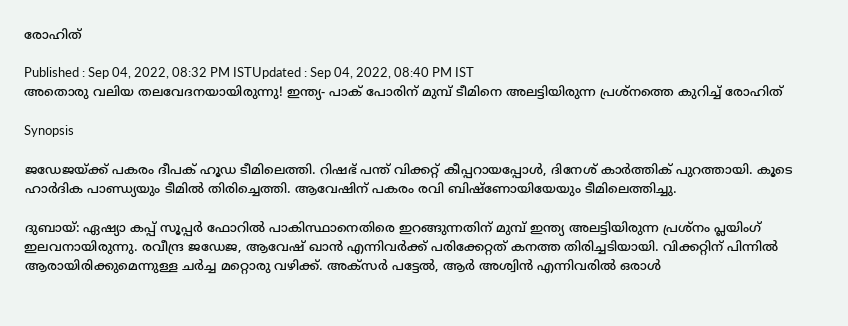രോഹിത്

Published : Sep 04, 2022, 08:32 PM ISTUpdated : Sep 04, 2022, 08:40 PM IST
അതൊരു വലിയ തലവേദനയായിരുന്നു! ഇന്ത്യ- പാക് പോരിന് മുമ്പ് ടീമിനെ അലട്ടിയിരുന്ന പ്രശ്‌നത്തെ കുറിച്ച് രോഹിത്

Synopsis

ജഡേജയ്ക്ക് പകരം ദീപക് ഹൂഡ ടീമിലെത്തി. റിഷഭ് പന്ത് വിക്കറ്റ് കീപ്പറായപ്പോള്‍, ദിനേശ് കാര്‍ത്തിക് പുറത്തായി. കൂടെ ഹാര്‍ദിക പാണ്ഡ്യയും ടീമില്‍ തിരിച്ചെത്തി. ആവേഷിന് പകരം രവി ബിഷ്‌ണോയിയേയും ടീമിലെത്തിച്ചു.

ദുബായ്: ഏഷ്യാ കപ്പ് സൂപ്പര്‍ ഫോറില്‍ പാകിസ്ഥാനെതിരെ ഇറങ്ങുന്നതിന് മുമ്പ് ഇന്ത്യ അലട്ടിയിരുന്ന പ്രശ്‌നം പ്ലയിംഗ് ഇലവനായിരുന്നു. രവീന്ദ്ര ജഡേജ, ആവേഷ് ഖാന്‍ എന്നിവര്‍ക്ക് പരിക്കേറ്റത് കനത്ത തിരിച്ചടിയായി. വിക്കറ്റിന് പിന്നില്‍ ആരായിരിക്കുമെന്നുള്ള ചര്‍ച്ച മറ്റൊരു വഴിക്ക്. അക്‌സര്‍ പട്ടേല്‍, ആര്‍ അശ്വിന്‍ എന്നിവരില്‍ ഒരാള്‍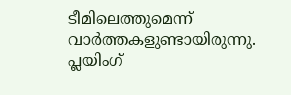ടീമിലെത്തുമെന്ന് വാര്‍ത്തകളുണ്ടായിരുന്നു. പ്ലയിംഗ്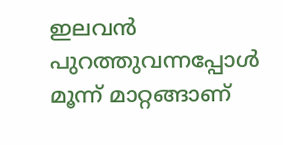ഇലവന്‍ പുറത്തുവന്നപ്പോള്‍ മൂന്ന് മാറ്റങ്ങാണ്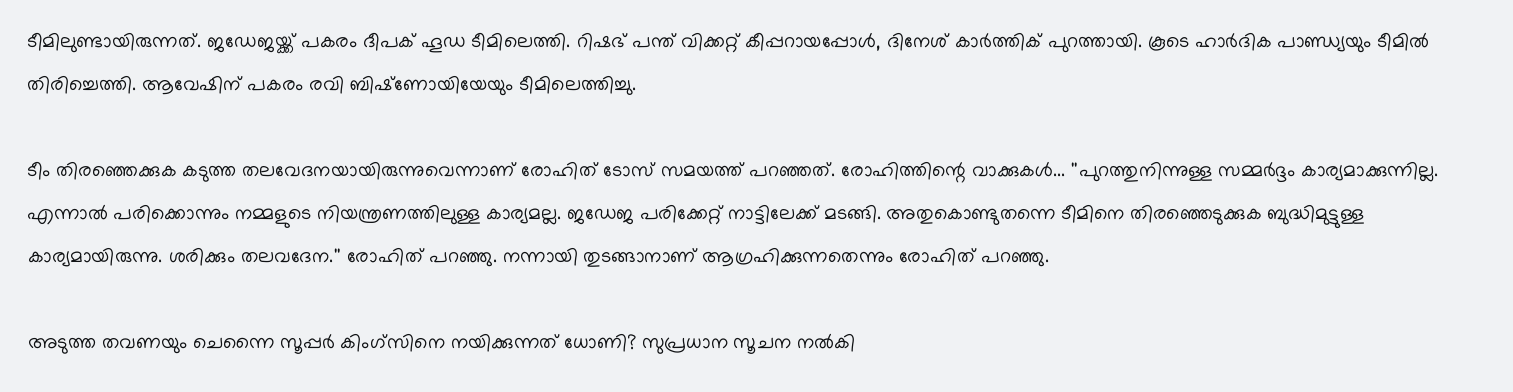ടീമിലുണ്ടായിരുന്നത്. ജഡേജയ്ക്ക് പകരം ദീപക് ഹൂഡ ടീമിലെത്തി. റിഷഭ് പന്ത് വിക്കറ്റ് കീപ്പറായപ്പോള്‍, ദിനേശ് കാര്‍ത്തിക് പുറത്തായി. കൂടെ ഹാര്‍ദിക പാണ്ഡ്യയും ടീമില്‍ തിരിച്ചെത്തി. ആവേഷിന് പകരം രവി ബിഷ്‌ണോയിയേയും ടീമിലെത്തിച്ചു.

ടീം തിരഞ്ഞെക്കുക കടുത്ത തലവേദനയായിരുന്നുവെന്നാണ് രോഹിത് ടോസ് സമയത്ത് പറഞ്ഞത്. രോഹിത്തിന്റെ വാക്കുകള്‍... ''പുറത്തുനിന്നുള്ള സമ്മര്‍ദ്ദം കാര്യമാക്കുന്നില്ല. എന്നാല്‍ പരിക്കൊന്നും നമ്മളുടെ നിയന്ത്രണത്തിലുള്ള കാര്യമല്ല. ജഡേജ പരിക്കേറ്റ് നാട്ടിലേക്ക് മടങ്ങി. അതുകൊണ്ടുതന്നെ ടീമിനെ തിരഞ്ഞെടുക്കുക ബുദ്ധിമുട്ടുള്ള കാര്യമായിരുന്നു. ശരിക്കും തലവദേന.'' രോഹിത് പറഞ്ഞു. നന്നായി തുടങ്ങാനാണ് ആഗ്രഹിക്കുന്നതെന്നും രോഹിത് പറഞ്ഞു.

അടുത്ത തവണയും ചെന്നൈ സൂപ്പര്‍ കിംഗ്‌സിനെ നയിക്കുന്നത് ധോണി? സുപ്രധാന സൂചന നല്‍കി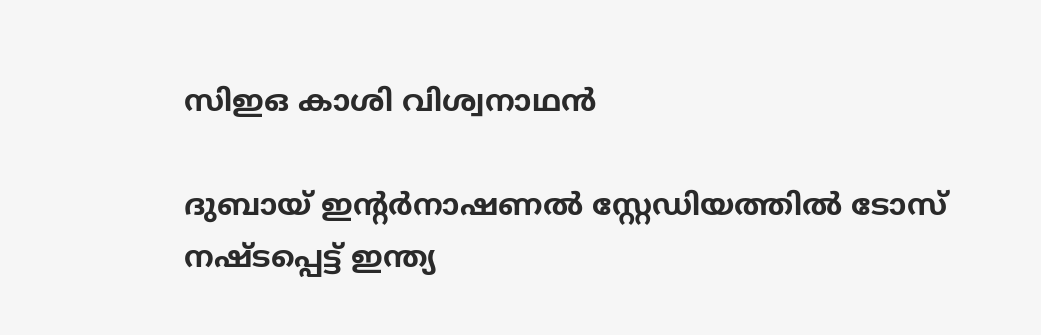സിഇഒ കാശി വിശ്വനാഥന്‍

ദുബായ് ഇന്റര്‍നാഷണല്‍ സ്റ്റേഡിയത്തില്‍ ടോസ് നഷ്ടപ്പെട്ട് ഇന്ത്യ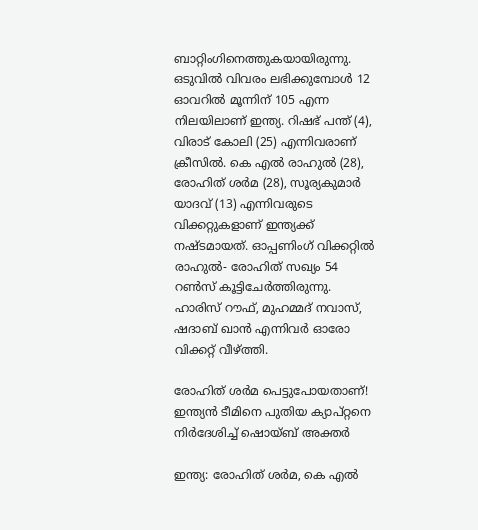ബാറ്റിംഗിനെത്തുകയായിരുന്നു. ഒടുവില്‍ വിവരം ലഭിക്കുമ്പോള്‍ 12 ഓവറില്‍ മൂന്നിന് 105 എന്ന നിലയിലാണ് ഇന്ത്യ. റിഷഭ് പന്ത് (4), വിരാട് കോലി (25) എന്നിവരാണ് ക്രീസില്‍. കെ എല്‍ രാഹുല്‍ (28), രോഹിത് ശര്‍മ (28), സൂര്യകുമാര്‍ യാദവ് (13) എന്നിവരുടെ വിക്കറ്റുകളാണ് ഇന്ത്യക്ക് നഷ്ടമായത്. ഓപ്പണിംഗ് വിക്കറ്റില്‍ രാഹുല്‍- രോഹിത് സഖ്യം 54 റണ്‍സ് കൂട്ടിചേര്‍ത്തിരുന്നു. ഹാരിസ് റൗഫ്, മുഹമ്മദ് നവാസ്, ഷദാബ് ഖാന്‍ എന്നിവര്‍ ഓരോ വിക്കറ്റ് വീഴ്ത്തി.

രോഹിത് ശര്‍മ പെട്ടുപോയതാണ്! ഇന്ത്യന്‍ ടീമിനെ പുതിയ ക്യാപ്റ്റനെ നിര്‍ദേശിച്ച് ഷൊയ്ബ് അക്തര്‍

ഇന്ത്യ: രോഹിത് ശര്‍മ, കെ എല്‍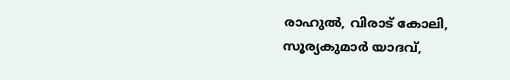രാഹുല്‍, വിരാട് കോലി, സൂര്യകുമാര്‍ യാദവ്,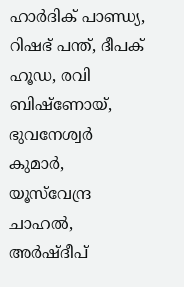ഹാര്‍ദിക് പാണ്ഡ്യ, റിഷഭ് പന്ത്, ദീപക് ഹൂഡ, രവി ബിഷ്‌ണോയ്, ഭുവനേശ്വര്‍ കുമാര്‍, യൂസ്‌വേന്ദ്ര ചാഹല്‍, അര്‍ഷ്ദീപ്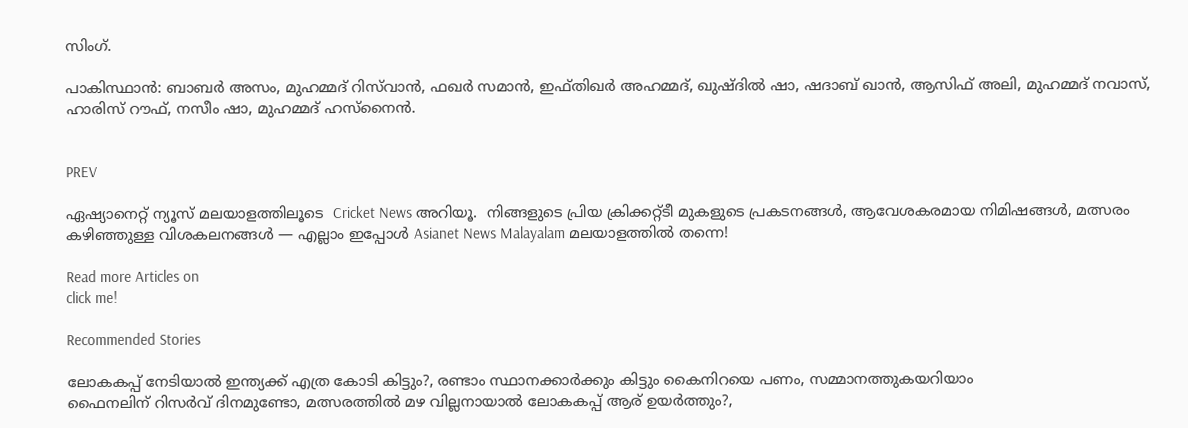സിംഗ്.

പാകിസ്ഥാന്‍: ബാബര്‍ അസം, മുഹമ്മദ് റിസ്‌വാന്‍, ഫഖര്‍ സമാന്‍, ഇഫ്തിഖര്‍ അഹമ്മദ്, ഖുഷ്ദില്‍ ഷാ, ഷദാബ് ഖാന്‍, ആസിഫ് അലി, മുഹമ്മദ് നവാസ്, ഹാരിസ് റൗഫ്, നസീം ഷാ, മുഹമ്മദ് ഹസ്‌നൈന്‍.


PREV

ഏഷ്യാനെറ്റ് ന്യൂസ് മലയാളത്തിലൂടെ  Cricket News അറിയൂ.  നിങ്ങളുടെ പ്രിയ ക്രിക്കറ്റ്ടീ മുകളുടെ പ്രകടനങ്ങൾ, ആവേശകരമായ നിമിഷങ്ങൾ, മത്സരം കഴിഞ്ഞുള്ള വിശകലനങ്ങൾ — എല്ലാം ഇപ്പോൾ Asianet News Malayalam മലയാളത്തിൽ തന്നെ!

Read more Articles on
click me!

Recommended Stories

ലോകകപ്പ് നേടിയാൽ ഇന്ത്യക്ക് എത്ര കോടി കിട്ടും?, രണ്ടാം സ്ഥാനക്കാര്‍ക്കും കിട്ടും കൈനിറയെ പണം, സമ്മാനത്തുകയറിയാം
ഫൈനലിന് റിസര്‍വ് ദിനമുണ്ടോ, മത്സരത്തില്‍ മഴ വില്ലനായാൽ ലോകകപ്പ് ആര് ഉയർത്തും?,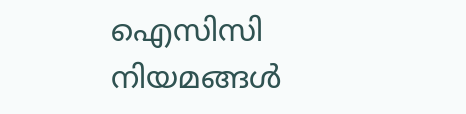ഐസിസി നിയമങ്ങൾ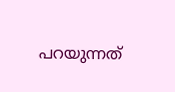പറയുന്നത്